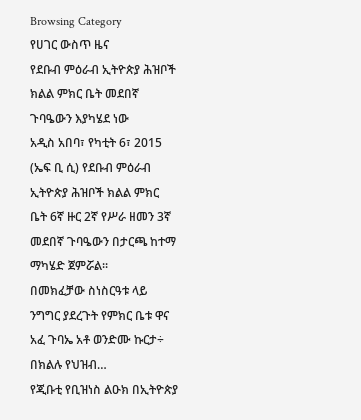Browsing Category
የሀገር ውስጥ ዜና
የደቡብ ምዕራብ ኢትዮጵያ ሕዝቦች ክልል ምክር ቤት መደበኛ ጉባዔውን እያካሄደ ነው
አዲስ አበባ፣ የካቲት 6፣ 2015 (ኤፍ ቢ ሲ) የደቡብ ምዕራብ ኢትዮጵያ ሕዝቦች ክልል ምክር ቤት 6ኛ ዙር 2ኛ የሥራ ዘመን 3ኛ መደበኛ ጉባዔውን በታርጫ ከተማ ማካሄድ ጀምሯል፡፡
በመክፈቻው ስነስርዓቱ ላይ ንግግር ያደረጉት የምክር ቤቱ ዋና አፈ ጉባኤ አቶ ወንድሙ ኩርታ÷ በክልሉ የህዝብ…
የጂቡቲ የቢዝነስ ልዑክ በኢትዮጵያ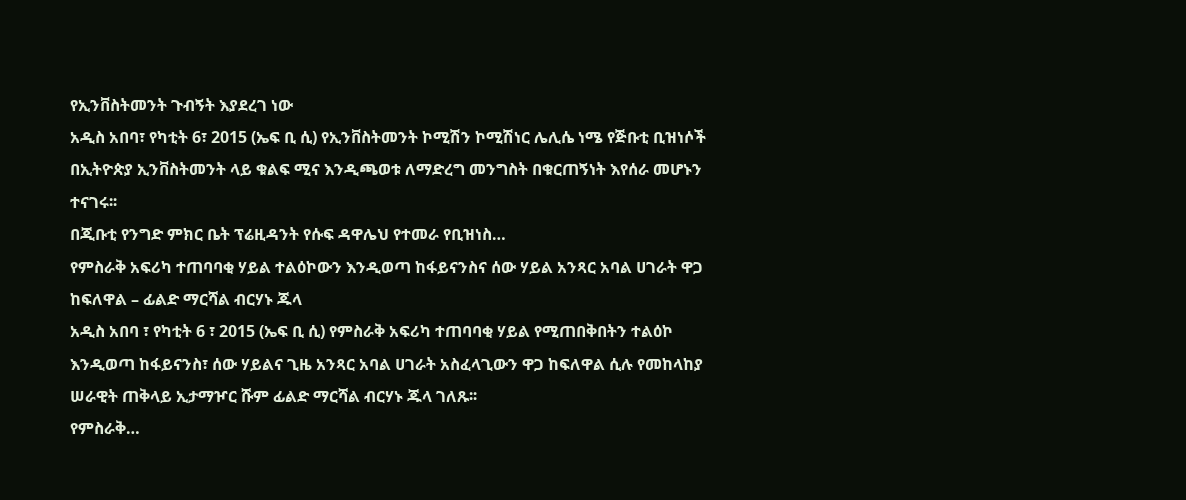የኢንቨስትመንት ጉብኝት እያደረገ ነው
አዲስ አበባ፣ የካቲት 6፣ 2015 (ኤፍ ቢ ሲ) የኢንቨስትመንት ኮሚሽን ኮሚሽነር ሌሊሴ ነሜ የጅቡቲ ቢዝነሶች በኢትዮጵያ ኢንቨስትመንት ላይ ቁልፍ ሚና እንዲጫወቱ ለማድረግ መንግስት በቁርጠኝነት እየሰራ መሆኑን ተናገሩ፡፡
በጂቡቲ የንግድ ምክር ቤት ፕሬዚዳንት የሱፍ ዳዋሌህ የተመራ የቢዝነስ…
የምስራቅ አፍሪካ ተጠባባቂ ሃይል ተልዕኮውን እንዲወጣ ከፋይናንስና ሰው ሃይል አንጻር አባል ሀገራት ዋጋ ከፍለዋል – ፊልድ ማርሻል ብርሃኑ ጁላ
አዲስ አበባ ፣ የካቲት 6 ፣ 2015 (ኤፍ ቢ ሲ) የምስራቅ አፍሪካ ተጠባባቂ ሃይል የሚጠበቅበትን ተልዕኮ እንዲወጣ ከፋይናንስ፣ ሰው ሃይልና ጊዜ አንጻር አባል ሀገራት አስፈላጊውን ዋጋ ከፍለዋል ሲሉ የመከላከያ ሠራዊት ጠቅላይ ኢታማዦር ሹም ፊልድ ማርሻል ብርሃኑ ጁላ ገለጹ፡፡
የምስራቅ…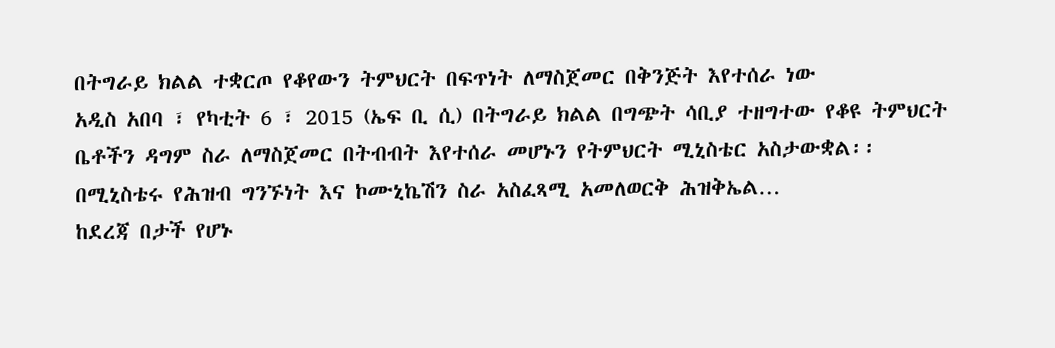በትግራይ ክልል ተቋርጦ የቆየውን ትምህርት በፍጥነት ለማስጀመር በቅንጅት እየተሰራ ነው
አዲስ አበባ ፣ የካቲት 6 ፣ 2015 (ኤፍ ቢ ሲ) በትግራይ ክልል በግጭት ሳቢያ ተዘግተው የቆዩ ትምህርት ቤቶችን ዳግም ስራ ለማስጀመር በትብብት እየተሰራ መሆኑን የትምህርት ሚኒስቴር አስታውቋል፡፡
በሚኒስቴሩ የሕዝብ ግንኙነት እና ኮሙኒኬሽን ስራ አስፈጻሚ አመለወርቅ ሕዝቅኤል…
ከደረጃ በታች የሆኑ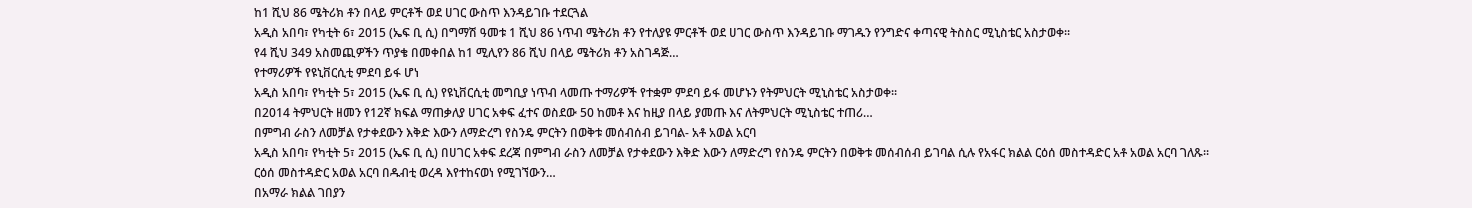ከ1 ሺህ 86 ሜትሪክ ቶን በላይ ምርቶች ወደ ሀገር ውስጥ እንዳይገቡ ተደርጓል
አዲስ አበባ፣ የካቲት 6፣ 2015 (ኤፍ ቢ ሲ) በግማሽ ዓመቱ 1 ሺህ 86 ነጥብ ሜትሪክ ቶን የተለያዩ ምርቶች ወደ ሀገር ውስጥ እንዳይገቡ ማገዱን የንግድና ቀጣናዊ ትስስር ሚኒስቴር አስታወቀ፡፡
የ4 ሺህ 349 አስመጪዎችን ጥያቄ በመቀበል ከ1 ሚሊየን 86 ሺህ በላይ ሜትሪክ ቶን አስገዳጅ…
የተማሪዎች የዩኒቨርሲቲ ምደባ ይፋ ሆነ
አዲስ አበባ፣ የካቲት 5፣ 2015 (ኤፍ ቢ ሲ) የዩኒቨርሲቲ መግቢያ ነጥብ ላመጡ ተማሪዎች የተቋም ምደባ ይፋ መሆኑን የትምህርት ሚኒስቴር አስታወቀ፡፡
በ2014 ትምህርት ዘመን የ12ኛ ክፍል ማጠቃለያ ሀገር አቀፍ ፈተና ወስደው 50 ከመቶ እና ከዚያ በላይ ያመጡ እና ለትምህርት ሚኒስቴር ተጠሪ…
በምግብ ራስን ለመቻል የታቀደውን እቅድ እውን ለማድረግ የስንዴ ምርትን በወቅቱ መሰብሰብ ይገባል- አቶ አወል አርባ
አዲስ አበባ፣ የካቲት 5፣ 2015 (ኤፍ ቢ ሲ) በሀገር አቀፍ ደረጃ በምግብ ራስን ለመቻል የታቀደውን እቅድ እውን ለማድረግ የስንዴ ምርትን በወቅቱ መሰብሰብ ይገባል ሲሉ የአፋር ክልል ርዕሰ መስተዳድር አቶ አወል አርባ ገለጹ፡፡
ርዕሰ መስተዳድር አወል አርባ በዱብቲ ወረዳ እየተከናወነ የሚገኘውን…
በአማራ ክልል ገበያን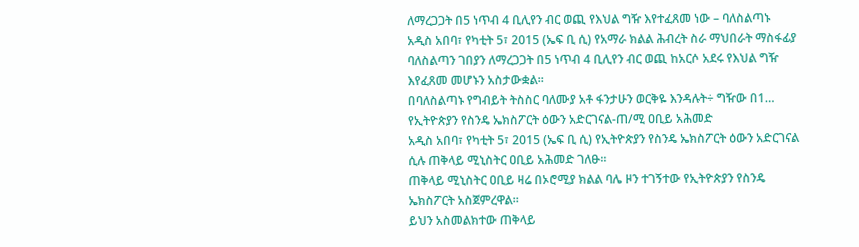ለማረጋጋት በ5 ነጥብ 4 ቢሊየን ብር ወጪ የእህል ግዥ እየተፈጸመ ነው – ባለስልጣኑ
አዲስ አበባ፣ የካቲት 5፣ 2015 (ኤፍ ቢ ሲ) የአማራ ክልል ሕብረት ስራ ማህበራት ማስፋፊያ ባለስልጣን ገበያን ለማረጋጋት በ5 ነጥብ 4 ቢሊየን ብር ወጪ ከአርሶ አደሩ የእህል ግዥ እየፈጸመ መሆኑን አስታውቋል።
በባለስልጣኑ የግብይት ትስስር ባለሙያ አቶ ፋንታሁን ወርቅዬ እንዳሉት÷ ግዥው በ1…
የኢትዮጵያን የስንዴ ኤክስፖርት ዕውን አድርገናል-ጠ/ሚ ዐቢይ አሕመድ
አዲስ አበባ፣ የካቲት 5፣ 2015 (ኤፍ ቢ ሲ) የኢትዮጵያን የስንዴ ኤክስፖርት ዕውን አድርገናል ሲሉ ጠቅላይ ሚኒስትር ዐቢይ አሕመድ ገለፁ፡፡
ጠቅላይ ሚኒስትር ዐቢይ ዛሬ በኦሮሚያ ክልል ባሌ ዞን ተገኝተው የኢትዮጵያን የስንዴ ኤክስፖርት አስጀምረዋል።
ይህን አስመልክተው ጠቅላይ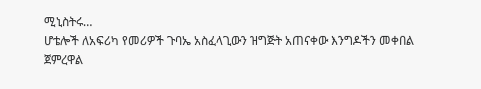ሚኒስትሩ…
ሆቴሎች ለአፍሪካ የመሪዎች ጉባኤ አስፈላጊውን ዝግጅት አጠናቀው እንግዶችን መቀበል ጀምረዋል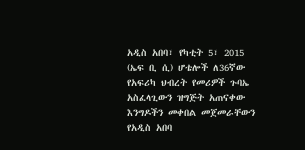አዲስ አበባ፣ የካቲት 5፣ 2015 (ኤፍ ቢ ሲ) ሆቴሎች ለ36ኛው የአፍሪካ ህብረት የመሪዎች ጉባኤ አስፈላጊውን ዝግጅት አጠናቀው እንግዶችን መቀበል መጀመራቸውን የአዲስ አበባ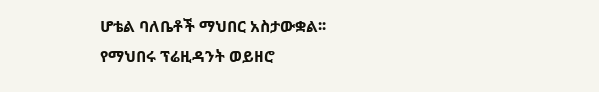ሆቴል ባለቤቶች ማህበር አስታውቋል፡፡
የማህበሩ ፕሬዚዳንት ወይዘሮ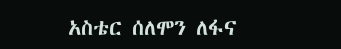አስቴር ሰለሞን ለፋና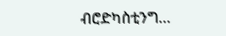ብሮድካስቲንግ…